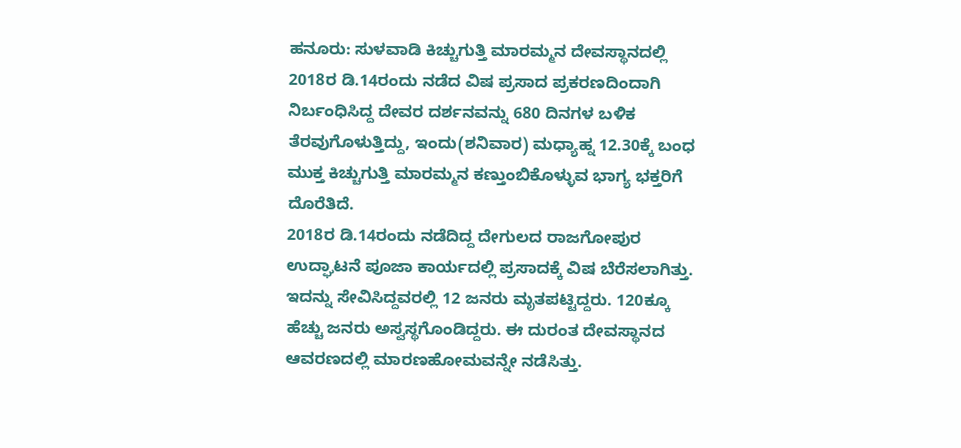ಹನೂರು: ಸುಳವಾಡಿ ಕಿಚ್ಚುಗುತ್ತಿ ಮಾರಮ್ಮನ ದೇವಸ್ಥಾನದಲ್ಲಿ 2018ರ ಡಿ.14ರಂದು ನಡೆದ ವಿಷ ಪ್ರಸಾದ ಪ್ರಕರಣದಿಂದಾಗಿ ನಿರ್ಬಂಧಿಸಿದ್ದ ದೇವರ ದರ್ಶನವನ್ನು 680 ದಿನಗಳ ಬಳಿಕ ತೆರವುಗೊಳುತ್ತಿದ್ದು, ಇಂದು(ಶನಿವಾರ) ಮಧ್ಯಾಹ್ನ 12.30ಕ್ಕೆ ಬಂಧ ಮುಕ್ತ ಕಿಚ್ಚುಗುತ್ತಿ ಮಾರಮ್ಮನ ಕಣ್ತುಂಬಿಕೊಳ್ಳುವ ಭಾಗ್ಯ ಭಕ್ತರಿಗೆ ದೊರೆತಿದೆ.
2018ರ ಡಿ.14ರಂದು ನಡೆದಿದ್ದ ದೇಗುಲದ ರಾಜಗೋಪುರ ಉದ್ಘಾಟನೆ ಪೂಜಾ ಕಾರ್ಯದಲ್ಲಿ ಪ್ರಸಾದಕ್ಕೆ ವಿಷ ಬೆರೆಸಲಾಗಿತ್ತು. ಇದನ್ನು ಸೇವಿಸಿದ್ದವರಲ್ಲಿ 12 ಜನರು ಮೃತಪಟ್ಟಿದ್ದರು. 120ಕ್ಕೂ ಹೆಚ್ಚು ಜನರು ಅಸ್ವಸ್ಥಗೊಂಡಿದ್ದರು. ಈ ದುರಂತ ದೇವಸ್ಥಾನದ ಆವರಣದಲ್ಲಿ ಮಾರಣಹೋಮವನ್ನೇ ನಡೆಸಿತ್ತು.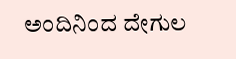ಅಂದಿನಿಂದ ದೇಗುಲ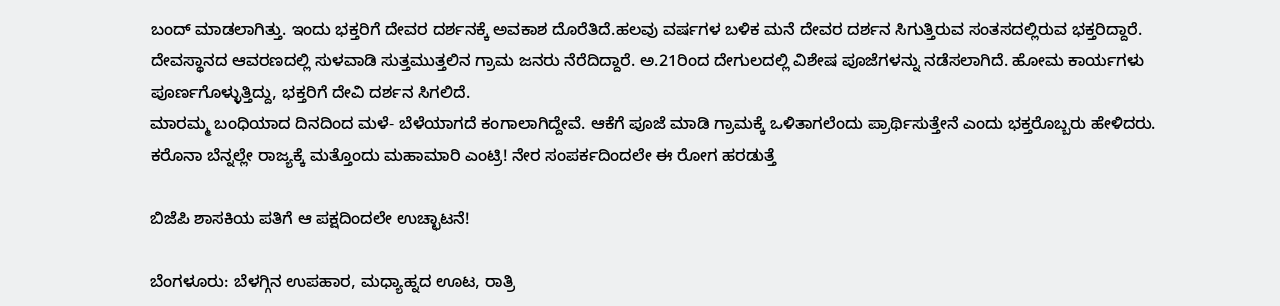ಬಂದ್ ಮಾಡಲಾಗಿತ್ತು. ಇಂದು ಭಕ್ತರಿಗೆ ದೇವರ ದರ್ಶನಕ್ಕೆ ಅವಕಾಶ ದೊರೆತಿದೆ.ಹಲವು ವರ್ಷಗಳ‌ ಬಳಿಕ ಮನೆ ದೇವರ ದರ್ಶನ ಸಿಗುತ್ತಿರುವ ಸಂತಸದಲ್ಲಿರುವ ಭಕ್ತರಿದ್ದಾರೆ. ದೇವಸ್ಥಾನದ ಆವರಣದಲ್ಲಿ ಸುಳವಾಡಿ ಸುತ್ತಮುತ್ತಲಿನ ಗ್ರಾಮ ಜನರು ನೆರೆದಿದ್ದಾರೆ. ಅ.21ರಿಂದ ದೇಗುಲದಲ್ಲಿ ವಿಶೇಷ ಪೂಜೆಗಳನ್ನು ನಡೆಸಲಾಗಿದೆ‌. ಹೋಮ ಕಾರ್ಯಗಳು ಪೂರ್ಣಗೊಳ್ಳುತ್ತಿದ್ದು, ಭಕ್ತರಿಗೆ ದೇವಿ ದರ್ಶನ ಸಿಗಲಿದೆ.
ಮಾರಮ್ಮ ಬಂಧಿಯಾದ ದಿನದಿಂದ ಮಳೆ- ಬೆಳೆಯಾಗದೆ ಕಂಗಾಲಾಗಿದ್ದೇವೆ. ಆಕೆಗೆ ಪೂಜೆ ಮಾಡಿ ಗ್ರಾಮಕ್ಕೆ ಒಳಿತಾಗಲೆಂದು ಪ್ರಾರ್ಥಿಸುತ್ತೇನೆ ಎಂದು ಭಕ್ತರೊಬ್ಬರು ಹೇಳಿದರು.
ಕರೊನಾ ಬೆನ್ನಲ್ಲೇ ರಾಜ್ಯಕ್ಕೆ ಮತ್ತೊಂದು ಮಹಾಮಾರಿ ಎಂಟ್ರಿ! ನೇರ ಸಂಪರ್ಕದಿಂದಲೇ ಈ ರೋಗ ಹರಡುತ್ತೆ

ಬಿಜೆಪಿ ಶಾಸಕಿಯ ಪತಿಗೆ ಆ ಪಕ್ಷದಿಂದಲೇ ಉಚ್ಛಾಟನೆ!

ಬೆಂಗಳೂರು: ಬೆಳಗ್ಗಿನ ಉಪಹಾರ, ಮಧ್ಯಾಹ್ನದ ಊಟ, ರಾತ್ರಿ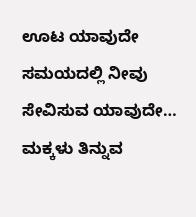ಊಟ ಯಾವುದೇ ಸಮಯದಲ್ಲಿ ನೀವು ಸೇವಿಸುವ ಯಾವುದೇ…
ಮಕ್ಕಳು ತಿನ್ನುವ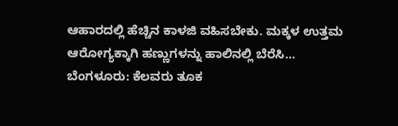ಆಹಾರದಲ್ಲಿ ಹೆಚ್ಚಿನ ಕಾಳಜಿ ವಹಿಸಬೇಕು. ಮಕ್ಕಳ ಉತ್ತಮ ಆರೋಗ್ಯಕ್ಕಾಗಿ ಹಣ್ಣುಗಳನ್ನು ಹಾಲಿನಲ್ಲಿ ಬೆರೆಸಿ…
ಬೆಂಗಳೂರು: ಕೆಲವರು ತೂಕ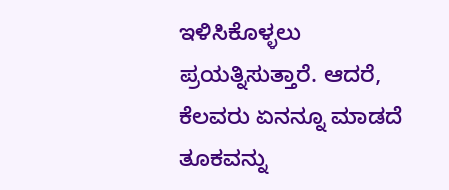ಇಳಿಸಿಕೊಳ್ಳಲು ಪ್ರಯತ್ನಿಸುತ್ತಾರೆ. ಆದರೆ, ಕೆಲವರು ಏನನ್ನೂ ಮಾಡದೆ ತೂಕವನ್ನು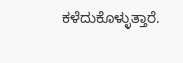ಕಳೆದುಕೊಳ್ಳುತ್ತಾರೆ.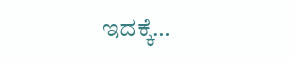ಇದಕ್ಕೆ…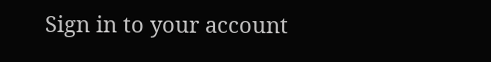Sign in to your account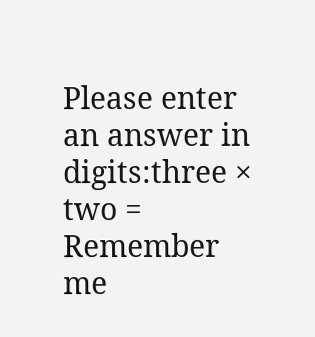Please enter an answer in digits:three × two =
Remember me